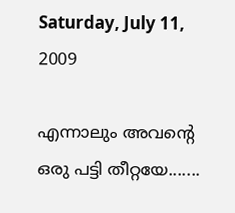Saturday, July 11, 2009

എന്നാലും അവന്റെ ഒരു പട്ടി തീറ്റയേ.......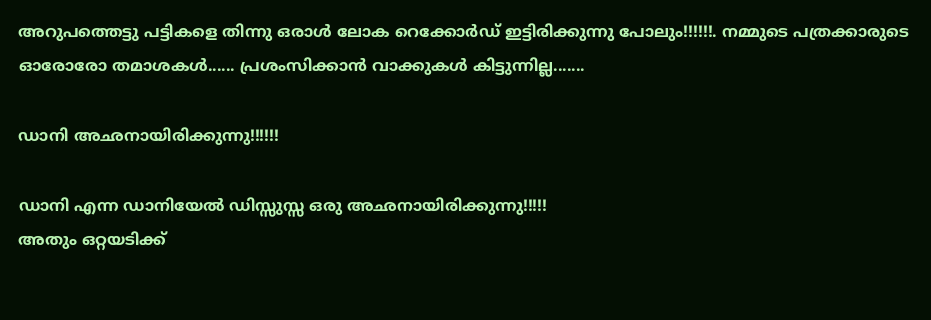അറുപത്തെട്ടു പട്ടികളെ തിന്നു ഒരാള്‍ ലോക റെക്കോര്‍ഡ്‌ ഇട്ടിരിക്കുന്നു പോലും!!!!!!. നമ്മുടെ പത്രക്കാരുടെ ഓരോരോ തമാശകള്‍...... പ്രശംസിക്കാന്‍ വാക്കുകള്‍ കിട്ടുന്നില്ല.......

ഡാനി അഛനായിരിക്കുന്നു!!!!!!

ഡാനി എന്ന ഡാനിയേല്‍ ഡിസ്സുസ്സ ഒരു അഛനായിരിക്കുന്നു!!!!!
അതും ഒറ്റയടിക്ക്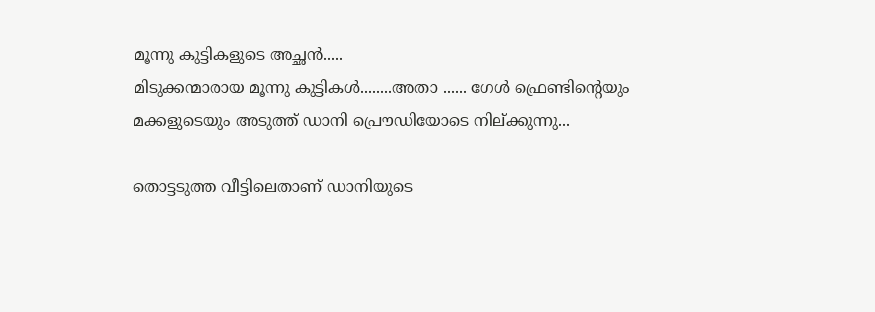മൂന്നു കുട്ടികളുടെ അച്ഛന്‍.....
മിടുക്കന്മാരായ മൂന്നു കുട്ടികള്‍........അതാ ...... ഗേള്‍ ഫ്രെണ്ടിന്റെയും മക്കളുടെയും അടുത്ത് ഡാനി പ്രൌഡിയോടെ നില്ക്കുന്നു...

തൊട്ടടുത്ത വീട്ടിലെതാണ് ഡാനിയുടെ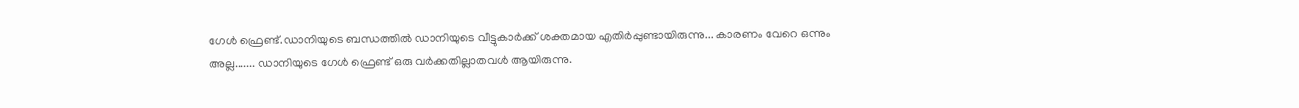ഗേള്‍ ഫ്രെണ്ട്.ഡാനിയുടെ ബന്ധത്തില്‍ ഡാനിയുടെ വീട്ടുകാര്‍ക്ക് ശക്തമായ എതിര്‍പ്പുണ്ടായിരുന്നു... കാരണം വേറെ ഒന്നും അല്ല....... ഡാനിയുടെ ഗേള്‍ ഫ്രെണ്ട് ഒരു വര്‍ക്കതില്ലാതവള്‍ ആയിരുന്നു.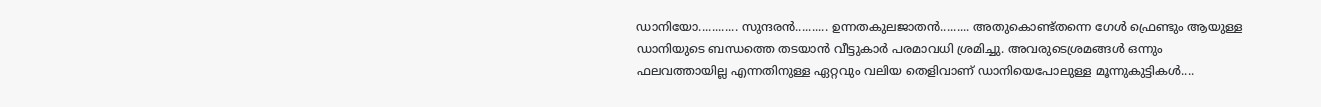ഡാനിയോ............ സുന്ദരന്‍.......... ഉന്നതകുലജാതന്‍......... അതുകൊണ്ട്തന്നെ ഗേള്‍ ഫ്രെണ്ടും ആയുള്ള ഡാനിയുടെ ബന്ധത്തെ തടയാന്‍ വീട്ടുകാര്‍ പരമാവധി ശ്രമിച്ചു. അവരുടെശ്രമങ്ങള്‍ ഒന്നും ഫലവത്തായില്ല എന്നതിനുള്ള ഏറ്റവും വലിയ തെളിവാണ് ഡാനിയെപോലുള്ള മൂന്നുകുട്ടികള്‍....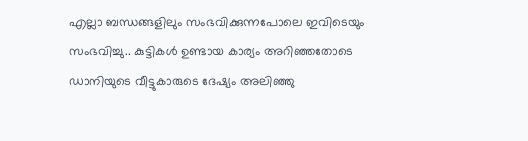എല്ലാ ബന്ധങ്ങളിലും സംഭവിക്കുന്നപോലെ ഇവിടെയും സംഭവിച്ചു.. കുട്ടികള്‍ ഉണ്ടായ കാര്യം അറിഞ്ഞതോടെ ഡാനിയുടെ വീട്ടുകാരുടെ ദേഷ്യം അലിഞ്ഞു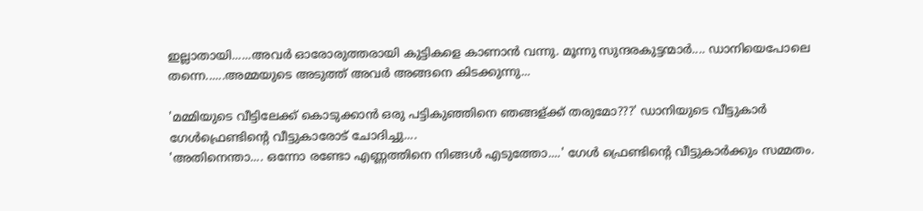ഇല്ലാതായി......അവര്‍ ഓരോരുത്തരായി കുട്ടികളെ കാണാന്‍ വന്നു. മൂന്നു സുന്ദരകുട്ടന്മാര്‍.... ഡാനിയെപോലെ തന്നെ......അമ്മയുടെ അടുത്ത് അവര്‍ അങ്ങനെ കിടക്കുന്നു...

'മമ്മിയുടെ വീട്ടിലേക്ക് കൊടുക്കാന്‍ ഒരു പട്ടികുഞ്ഞിനെ ഞങ്ങള്ക്ക് തരുമോ???' ഡാനിയുടെ വീട്ടുകാര്‍ ഗേള്‍ഫ്രെണ്ടിന്റെ വീട്ടുകാരോട് ചോദിച്ചു....
'അതിനെന്താ.... ഒന്നോ രണ്ടോ എണ്ണത്തിനെ നിങ്ങള്‍ എടുത്തോ....' ഗേള്‍ ഫ്രെണ്ടിന്റെ വീട്ടുകാര്‍ക്കും സമ്മതം.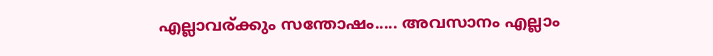എല്ലാവര്ക്കും സന്തോഷം..... അവസാനം എല്ലാം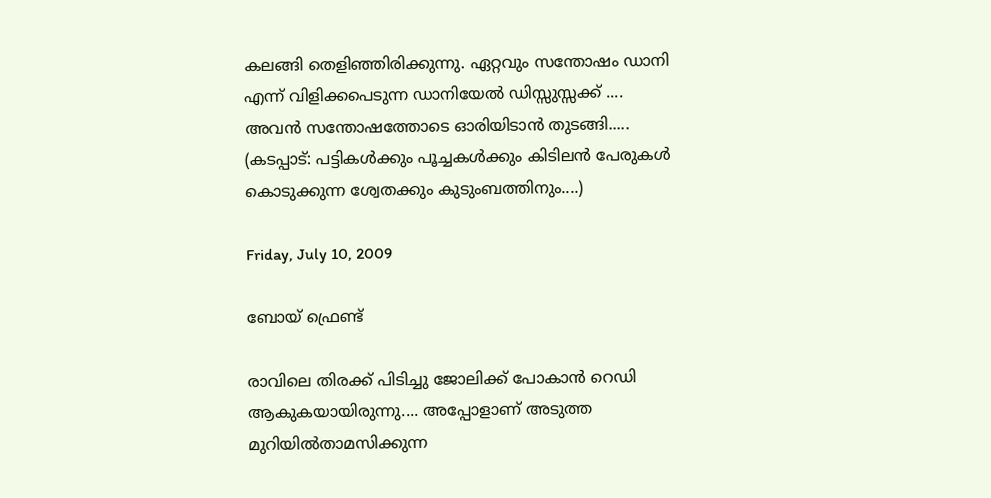കലങ്ങി തെളിഞ്ഞിരിക്കുന്നു. ഏറ്റവും സന്തോഷം ഡാനി
എന്ന് വിളിക്കപെടുന്ന ഡാനിയേല്‍ ഡിസ്സുസ്സക്ക് .... അവന്‍ സന്തോഷത്തോടെ ഓരിയിടാന്‍ തുടങ്ങി.....
(കടപ്പാട്: പട്ടികള്‍ക്കും പൂച്ചകള്‍ക്കും കിടിലന്‍ പേരുകള്‍ കൊടുക്കുന്ന ശ്വേതക്കും കുടുംബത്തിനും....)

Friday, July 10, 2009

ബോയ്‌ ഫ്രെണ്ട്

രാവിലെ തിരക്ക് പിടിച്ചു ജോലിക്ക് പോകാന്‍ റെഡി ആകുകയായിരുന്നു.... അപ്പോളാണ് അടുത്ത മുറിയില്‍താമസിക്കുന്ന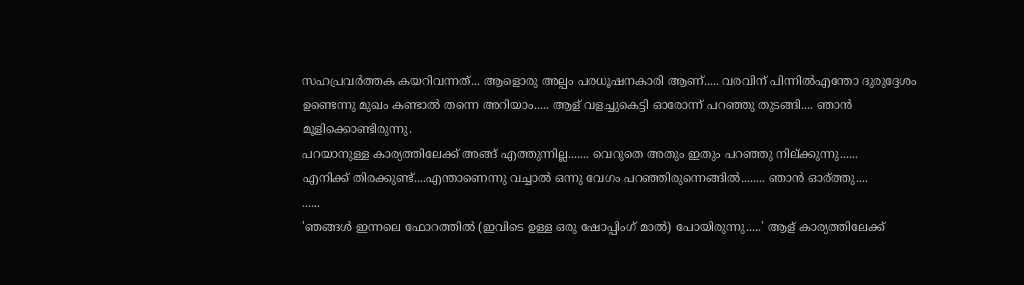സഹപ്രവര്‍ത്തക കയറിവന്നത്... ആളൊരു അല്പം പരധൂഷനകാരി ആണ്..... വരവിന് പിന്നില്‍എന്തോ ദുരുദ്ദേശം ഉണ്ടെന്നു മുഖം കണ്ടാല്‍ തന്നെ അറിയാം..... ആള് വളച്ചുകെട്ടി ഓരോന്ന് പറഞ്ഞു തുടങ്ങി.... ഞാന്‍ മൂളിക്കൊണ്ടിരുന്നു.
പറയാനുള്ള കാര്യത്തിലേക്ക് അങ്ങ് എത്തുന്നില്ല....... വെറുതെ അതും ഇതും പറഞ്ഞു നില്ക്കുന്നു......
എനിക്ക് തിരക്കുണ്ട്‌....എന്താണെന്നു വച്ചാല്‍ ഒന്നു വേഗം പറഞ്ഞിരുന്നെങ്ങില്‍........ ഞാന്‍ ഓര്ത്തു....
......
'ഞങ്ങള്‍ ഇന്നലെ ഫോറത്തില്‍ (ഇവിടെ ഉള്ള ഒരു ഷോപ്പിംഗ്‌ മാല്‍) പോയിരുന്നു.....' ആള് കാര്യത്തിലേക്ക്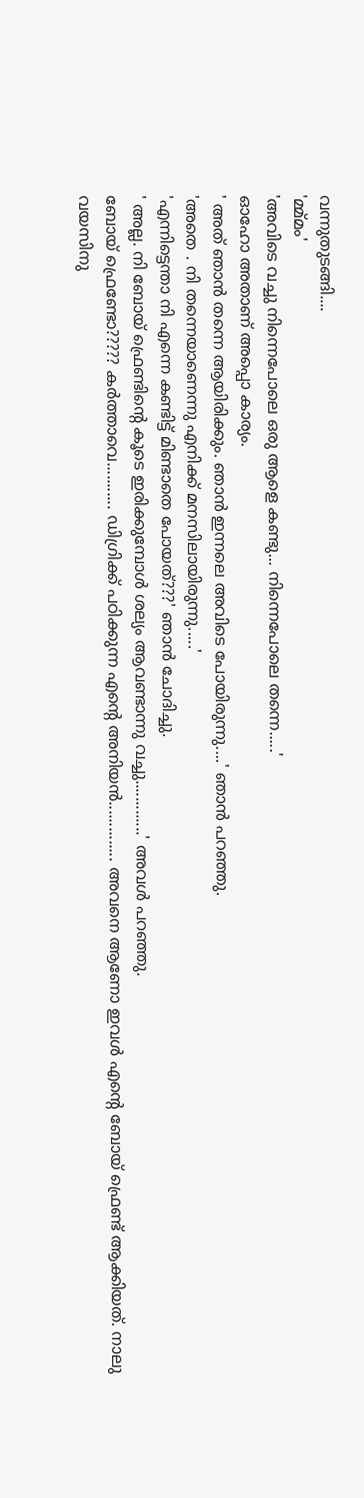വന്നുതുടങ്ങി....
'മ്മ്മം'
'അവിടെ വച്ചു നിന്നെപോലെ ഒരു ആളെ കണ്ടു... നിന്നെപോലെ തന്നെ.....'
ഓഹോ അതാണ് അപ്പൊ കാര്യം.
' അത് ഞാന്‍ തന്നെ ആയിരിക്കും. ഞാന്‍ ഇന്നലെ അവിടെ പോയിരുന്നു....' ഞാന്‍ പറഞ്ഞു.
'അതെ . നി തന്നെയാണെന്നു എനിക്ക് മനസിലായിരുന്നു.....'
'എന്നിട്ടെന്താ നി എന്നെ കണ്ടിട്ട് മിണ്ടാതെ പോയത്???' ഞാന്‍ ചോദിച്ചു.
' അല്ല. നി ബോയ്‌ ഫ്രെണ്ടിന്റെ കൂടെ ഇരിക്കുമ്പോള്‍ ശല്യം ആവണ്ടാന്നു വച്ചു.............' അവള്‍ പറഞ്ഞു.
ബോയ്‌ ഫ്രെണ്ടോ????? കര്‍ത്താവെ........... ഡിഗ്രിക്ക് പഠിക്കുന്ന എന്റെ അനിയന്‍.............. അവനെ ആണോ ഇവള്‍ എന്റെ ബോയ്‌ ഫ്രെണ്ട് ആക്കിയത്. നാലു വയസിനു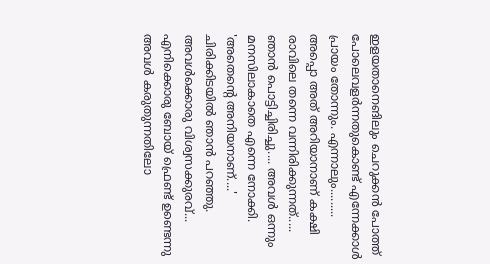ഇളയതാനെങിലും ചെറുക്കന്‍ പോത്ത്‌ പോലെവളര്‍ന്നതുകൊണ്ട് എന്നേക്കാള്‍ പ്രായം തോന്നും. എന്നാലും.........
അപ്പൊ അത് അറിയാനാണ് കക്ഷി രാവിലെ തന്നെ വന്നിരിക്കുന്നത്.....
ഞാന്‍ പൊട്ടിച്ചിരിച്ചു.... അവള്‍ ഒന്നും മനസിലാകാതെ എന്നെ നോക്കി.
'അതെന്റെ അനിയനാണ്....' ചിരിക്കിടയില്‍ ഞാന്‍ പറഞ്ഞു.
അവള്‍ക്കൊരു വിശ്വസക്കുരവ്...
എനിക്കൊരു ബോയ്‌ ഫ്രെണ്ട് ഉണ്ടെന്നു അവള്‍ കരുതുന്നതിലോ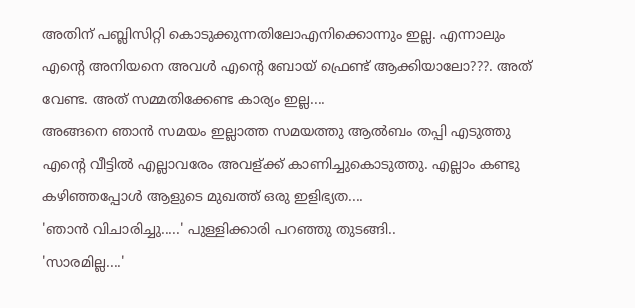അതിന് പബ്ലിസിറ്റി കൊടുക്കുന്നതിലോഎനിക്കൊന്നും ഇല്ല. എന്നാലും എന്റെ അനിയനെ അവള്‍ എന്റെ ബോയ്‌ ഫ്രെണ്ട് ആക്കിയാലോ???. അത് വേണ്ട. അത് സമ്മതിക്കേണ്ട കാര്യം ഇല്ല....
അങ്ങനെ ഞാന്‍ സമയം ഇല്ലാത്ത സമയത്തു ആല്‍ബം തപ്പി എടുത്തു എന്റെ വീട്ടില്‍ എല്ലാവരേം അവള്ക്ക് കാണിച്ചുകൊടുത്തു. എല്ലാം കണ്ടു കഴിഞ്ഞപ്പോള്‍ ആളുടെ മുഖത്ത് ഒരു ഇളിഭ്യത....
'ഞാന്‍ വിചാരിച്ചു.....' പുള്ളിക്കാരി പറഞ്ഞു തുടങ്ങി..
'സാരമില്ല....'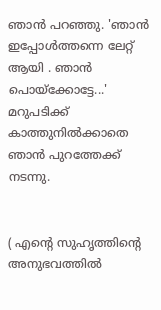ഞാന്‍ പറഞ്ഞു. 'ഞാന്‍ ഇപ്പോള്‍ത്തന്നെ ലേറ്റ് ആയി . ഞാന്‍ പൊയ്ക്കോട്ടേ...' മറുപടിക്ക് കാത്തുനില്‍ക്കാതെ ഞാന്‍ പുറത്തേക്ക് നടന്നു.


( എന്റെ സുഹൃത്തിന്റെ അനുഭവത്തില്‍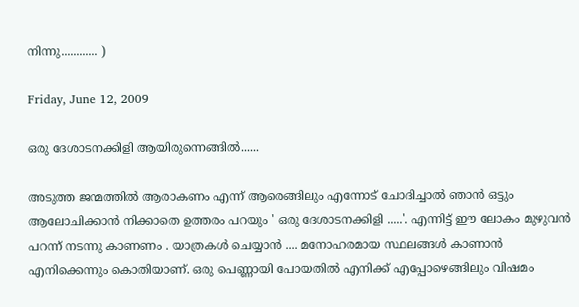നിന്നു............ )

Friday, June 12, 2009

ഒരു ദേശാടനക്കിളി ആയിരുന്നെങ്ങില്‍......

അടുത്ത ജന്മത്തില്‍ ആരാകണം എന്ന് ആരെങ്ങിലും എന്നോട് ചോദിച്ചാല്‍ ഞാന്‍ ഒട്ടും ആലോചിക്കാന്‍ നിക്കാതെ ഉത്തരം പറയും ' ഒരു ദേശാടനക്കിളി .....'. എന്നിട്ട് ഈ ലോകം മുഴുവന്‍ പറന്ന് നടന്നു കാണണം . യാത്രകള്‍ ചെയ്യാന്‍ .... മനോഹരമായ സ്ഥലങ്ങള്‍ കാണാന്‍ എനിക്കെന്നും കൊതിയാണ്. ഒരു പെണ്ണായി പോയതില്‍ എനിക്ക് എപ്പോഴെങ്ങിലും വിഷമം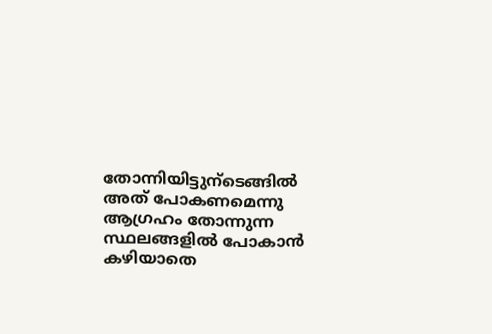തോന്നിയിട്ടുന്ടെങ്ങില്‍ അത് പോകണമെന്നു ആഗ്രഹം തോന്നുന്ന സ്ഥലങ്ങളില്‍ പോകാന്‍ കഴിയാതെ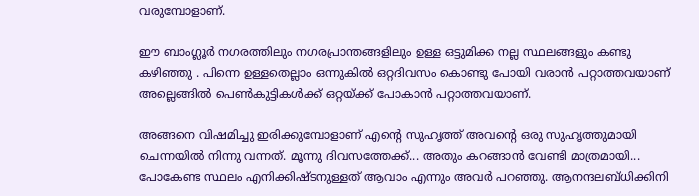വരുമ്പോളാണ്.

ഈ ബാംഗ്ലൂര്‍ നഗരത്തിലും നഗരപ്രാന്തങ്ങളിലും ഉള്ള ഒട്ടുമിക്ക നല്ല സ്ഥലങ്ങളും കണ്ടു കഴിഞ്ഞു . പിന്നെ ഉള്ളതെല്ലാം ഒന്നുകില്‍ ഒറ്റദിവസം കൊണ്ടു പോയി വരാന്‍ പറ്റാത്തവയാണ് അല്ലെങ്ങില്‍ പെണ്‍കുട്ടികള്‍ക്ക് ഒറ്റയ്ക്ക് പോകാന്‍ പറ്റാത്തവയാണ്.

അങ്ങനെ വിഷമിച്ചു ഇരിക്കുമ്പോളാണ് എന്റെ സുഹൃത്ത് അവന്റെ ഒരു സുഹൃത്തുമായി ചെന്നയില്‍ നിന്നു വന്നത്. മൂന്നു ദിവസത്തേക്ക്... അതും കറങ്ങാന്‍ വേണ്ടി മാത്രമായി... പോകേണ്ട സ്ഥലം എനിക്കിഷ്ടനുള്ളത് ആവാം എന്നും അവര്‍ പറഞ്ഞു. ആനന്ദലബ്ധിക്കിനി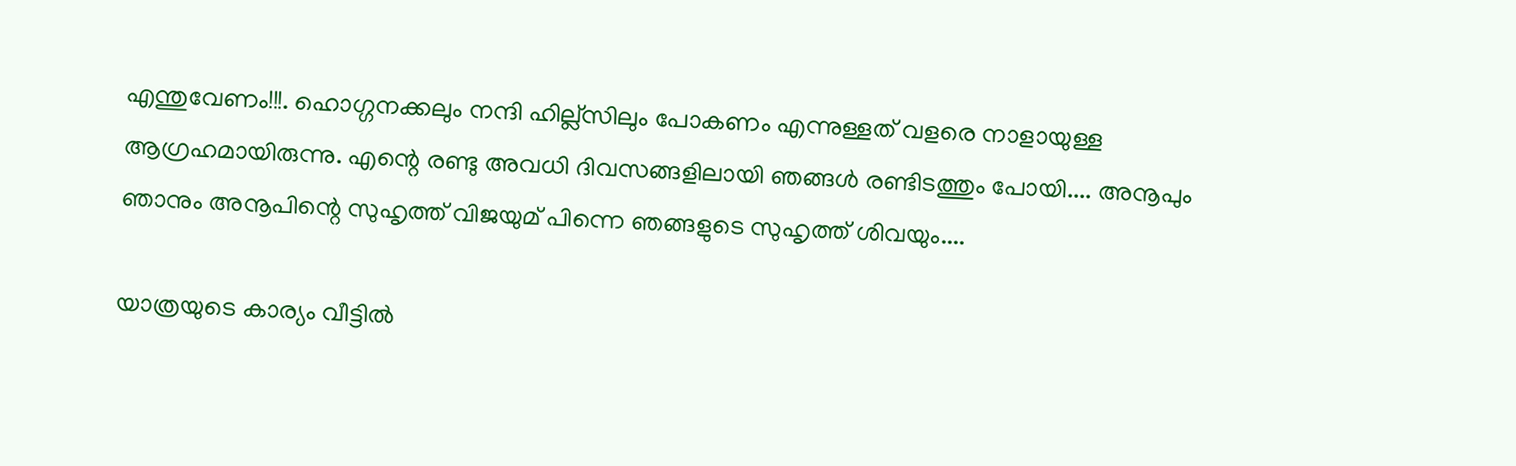എന്തുവേണം!!!. ഹൊഗ്ഗനക്കലും നന്ദി ഹില്ല്സിലും പോകണം എന്നുള്ളത് വളരെ നാളായുള്ള ആഗ്രഹമായിരുന്നു. എന്റെ രണ്ടു അവധി ദിവസങ്ങളിലായി ഞങ്ങള്‍ രണ്ടിടത്തും പോയി.... അനൂപും ഞാനും അനൂപിന്റെ സുഹൃത്ത് വിജയുമ് പിന്നെ ഞങ്ങളുടെ സുഹൃത്ത് ശിവയും....

യാത്രയുടെ കാര്യം വീട്ടില്‍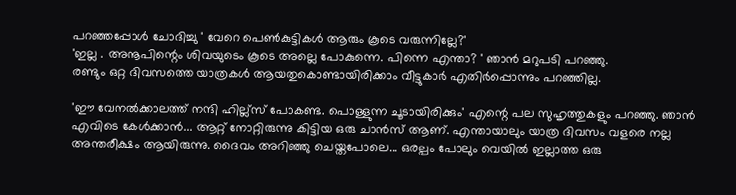പറഞ്ഞപ്പോള്‍ ചോദിച്ചു ' വേറെ പെണ്‍കുട്ടികള്‍ ആരും കൂടെ വരുന്നില്ലേ?'
'ഇല്ല . അനൂപിന്റെം ശിവയുടെം കൂടെ അല്ലെ പോകുന്നെ. പിന്നെ എന്താ? ' ഞാന്‍ മറുപടി പറഞ്ഞു.
രണ്ടും ഒറ്റ ദിവസത്തെ യാത്രകള്‍ ആയതുകൊണ്ടായിരിക്കാം വീട്ടുകാര്‍ എതിര്‍പ്പൊന്നും പറഞ്ഞില്ല.

'ഈ വേനല്‍ക്കാലത്ത് നന്ദി ഹില്ല്സ് പോകണ്ട. പൊള്ളുന്ന ചൂടായിരിക്കും' എന്റെ പല സുഹൃത്തുകളും പറഞ്ഞു. ഞാന്‍ എവിടെ കേള്‍ക്കാന്‍... ആറ്റ് നോറ്റിരുന്നു കിട്ടിയ ഒരു ചാന്‍സ് ആണ്. എന്തായാലും യാത്ര ദിവസം വളരെ നല്ല അന്തരീക്ഷം ആയിരുന്നു. ദൈവം അറിഞ്ഞു ചെയ്തപോലെ... ഒരല്പം പോലും വെയില്‍ ഇല്ലാത്ത ഒരു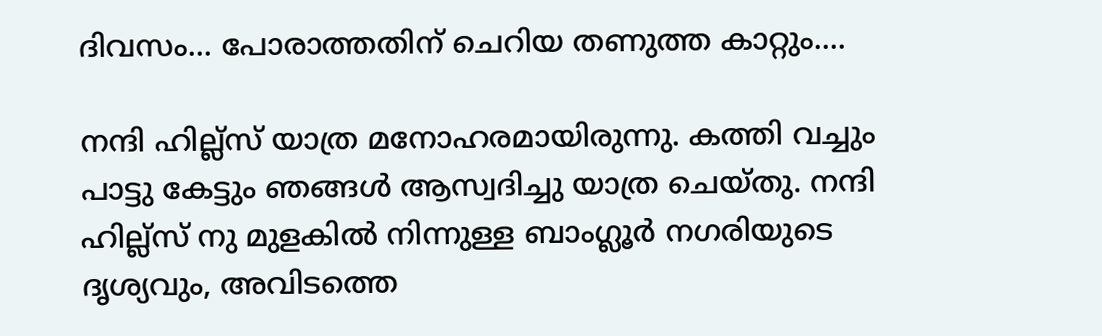ദിവസം... പോരാത്തതിന് ചെറിയ തണുത്ത കാറ്റും....

നന്ദി ഹില്ല്സ് യാത്ര മനോഹരമായിരുന്നു. കത്തി വച്ചും പാട്ടു കേട്ടും ഞങ്ങള്‍ ആസ്വദിച്ചു യാത്ര ചെയ്തു. നന്ദി ഹില്ല്സ് നു മുളകില്‍ നിന്നുള്ള ബാംഗ്ലൂര്‍ നഗരിയുടെ ദൃശ്യവും, അവിടത്തെ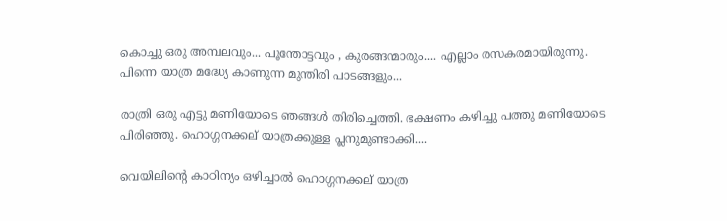കൊച്ചു ഒരു അമ്പലവും... പൂന്തോട്ടവും , കുരങ്ങന്മാരും.... എല്ലാം രസകരമായിരുന്നു. പിന്നെ യാത്ര മദ്ധ്യേ കാണുന്ന മുന്തിരി പാടങ്ങളും...

രാത്രി ഒരു എട്ടു മണിയോടെ ഞങ്ങള്‍ തിരിച്ചെത്തി. ഭക്ഷണം കഴിച്ചു പത്തു മണിയോടെ പിരിഞ്ഞു. ഹൊഗ്ഗനക്കല് യാത്രക്കുള്ള പ്ലനുമുണ്ടാക്കി....

വെയിലിന്റെ കാഠിന്യം ഒഴിച്ചാല്‍ ഹൊഗ്ഗനക്കല് യാത്ര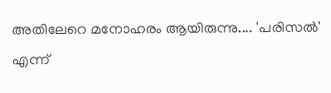അതിലേറെ മനോഹരം ആയിരുന്നു.... 'പരിസല്‍' എന്ന്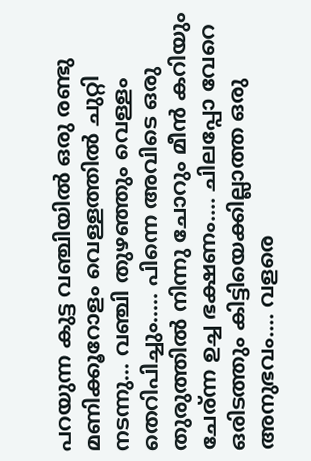പറയുന്ന കുട്ട വഞ്ചിയില്‍ ഒരു രണ്ടു മണിക്കൂറോളം വെള്ളത്തില്‍ ചുറ്റി നടന്നു... വഞ്ചി തുഴഞ്ഞും വെള്ളം തെറിപിച്ചും..... പിന്നെ അവിടെ ഒരു തുരുത്തില്‍ നിന്നു ചോറും മീന്‍ കറിയും ചേര്ന്ന ഉച്ച ഭക്ഷണം.... ചിലപ്പോ വേറെ ഒരിടത്തും കിട്ടിയെക്കില്ലാത്ത ഒരു അനുഭവം.... വളരെ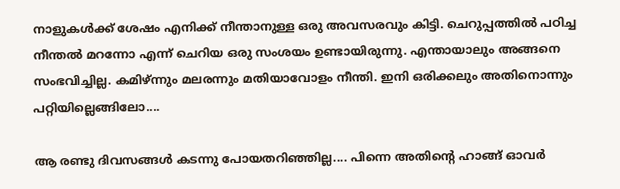നാളുകള്‍ക്ക് ശേഷം എനിക്ക് നീന്താനുള്ള ഒരു അവസരവും കിട്ടി. ചെറുപ്പത്തില്‍ പഠിച്ച നീന്തല്‍ മറന്നോ എന്ന് ചെറിയ ഒരു സംശയം ഉണ്ടായിരുന്നു. എന്തായാലും അങ്ങനെ സംഭവിച്ചില്ല. കമിഴ്ന്നും മലരന്നും മതിയാവോളം നീന്തി. ഇനി ഒരിക്കലും അതിനൊന്നും പറ്റിയില്ലെങ്ങിലോ....

ആ രണ്ടു ദിവസങ്ങള്‍ കടന്നു പോയതറിഞ്ഞില്ല.... പിന്നെ അതിന്റെ ഹാങ്ങ്‌ ഓവര്‍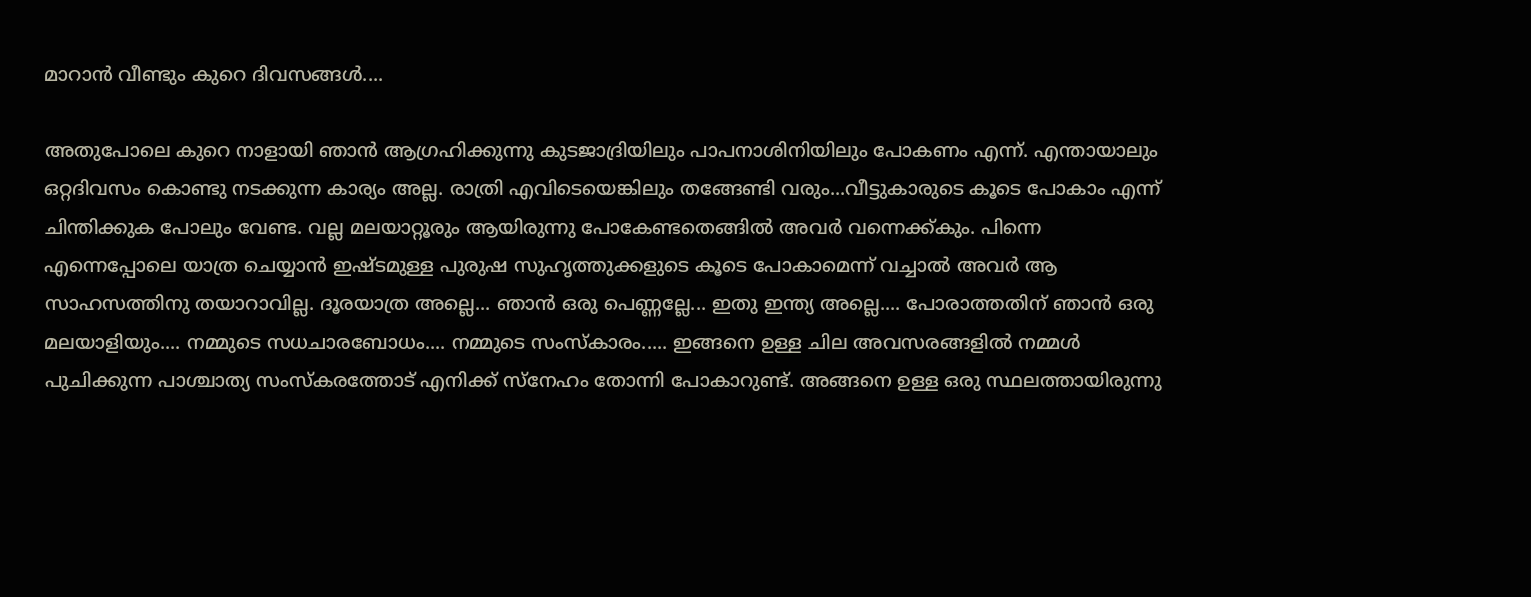മാറാന്‍ വീണ്ടും കുറെ ദിവസങ്ങള്‍....

അതുപോലെ കുറെ നാളായി ഞാന്‍ ആഗ്രഹിക്കുന്നു കുടജാദ്രിയിലും പാപനാശിനിയിലും പോകണം എന്ന്. എന്തായാലും ഒറ്റദിവസം കൊണ്ടു നടക്കുന്ന കാര്യം അല്ല. രാത്രി എവിടെയെങ്കിലും തങ്ങേണ്ടി വരും...വീട്ടുകാരുടെ കൂടെ പോകാം എന്ന് ചിന്തിക്കുക പോലും വേണ്ട. വല്ല മലയാറ്റൂരും ആയിരുന്നു പോകേണ്ടതെങ്ങില്‍ അവര്‍ വന്നെക്ക്കും. പിന്നെ എന്നെപ്പോലെ യാത്ര ചെയ്യാന്‍ ഇഷ്ടമുള്ള പുരുഷ സുഹൃത്തുക്കളുടെ കൂടെ പോകാമെന്ന് വച്ചാല്‍ അവര്‍ ആ സാഹസത്തിനു തയാറാവില്ല. ദൂരയാത്ര അല്ലെ... ഞാന്‍ ഒരു പെണ്ണല്ലേ... ഇതു ഇന്ത്യ അല്ലെ.... പോരാത്തതിന് ഞാന്‍ ഒരു മലയാളിയും.... നമ്മുടെ സധചാരബോധം.... നമ്മുടെ സംസ്കാരം..... ഇങ്ങനെ ഉള്ള ചില അവസരങ്ങളില്‍ നമ്മള്‍ പുചിക്കുന്ന പാശ്ചാത്യ സംസ്കരത്തോട്‌ എനിക്ക് സ്നേഹം തോന്നി പോകാറുണ്ട്. അങ്ങനെ ഉള്ള ഒരു സ്ഥലത്തായിരുന്നു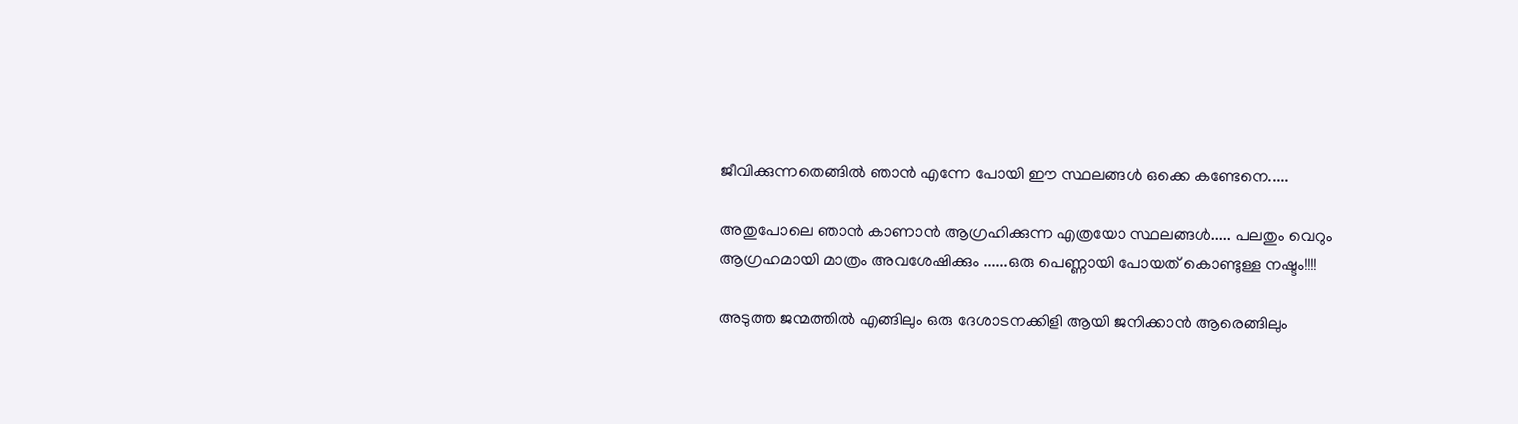ജീവിക്കുന്നതെങ്ങില്‍ ഞാന്‍ എന്നേ പോയി ഈ സ്ഥലങ്ങള്‍ ഒക്കെ കണ്ടേനെ.....

അതുപോലെ ഞാന്‍ കാണാന്‍ ആഗ്രഹിക്കുന്ന എത്രയോ സ്ഥലങ്ങള്‍..... പലതും വെറും ആഗ്രഹമായി മാത്രം അവശേഷിക്കും ......ഒരു പെണ്ണായി പോയത് കൊണ്ടുള്ള നഷ്ടം!!!!

അടുത്ത ജന്മത്തില്‍ എങ്ങിലും ഒരു ദേശാടനക്കിളി ആയി ജനിക്കാന്‍ ആരെങ്ങിലും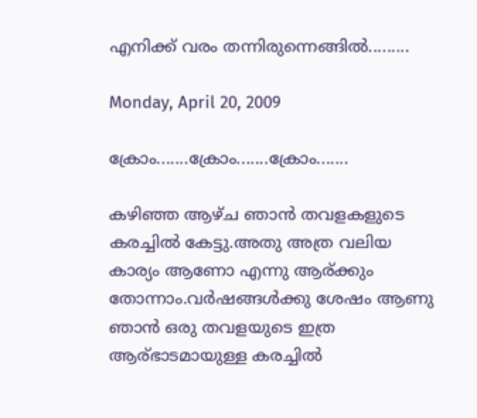എനിക്ക് വരം തന്നിരുന്നെങ്ങില്‍.........

Monday, April 20, 2009

ക്രോം.......ക്രോം.......ക്രോം.......

കഴിഞ്ഞ ആഴ്ച ഞാന്‍ തവളകളുടെ കരച്ചില്‍ കേട്ടു.അതു അത്ര വലിയ കാര്യം ആണോ എന്നു ആര്ക്കും തോന്നാം.വര്‍ഷങ്ങള്‍ക്കു ശേഷം ആണു ഞാന്‍ ഒരു തവളയുടെ ഇത്ര ആര്ഭാടമായുള്ള കരച്ചില്‍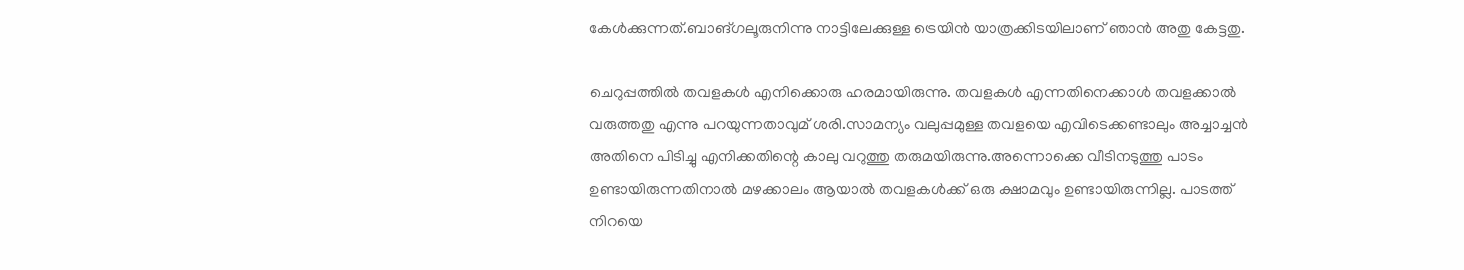കേള്‍ക്കുന്നത്.ബാങ്ഗലൂരുനിന്നു നാട്ടിലേക്കുള്ള ട്രെയിന്‍ യാത്രക്കിടയിലാണ് ഞാന്‍ അതു കേട്ടതു.

ചെറുപ്പത്തില്‍ തവളകള്‍ എനിക്കൊരു ഹരമായിരുന്നു. തവളകള്‍ എന്നതിനെക്കാള്‍ തവളക്കാല്‍ വരുത്തതു എന്നു പറയുന്നതാവുമ് ശരി.സാമന്യം വലുപ്പമുള്ള തവളയെ എവിടെക്കണ്ടാലും അച്ചാച്ചന്‍ അതിനെ പിടിച്ചു എനിക്കതിന്റെ കാലു വറുത്തു തരുമയിരുന്നു.അന്നൊക്കെ വീടിനടുത്തു പാടം ഉണ്ടായിരുന്നതിനാല്‍ മഴക്കാലം ആയാല്‍ തവളകള്‍ക്ക് ഒരു ക്ഷാമവും ഉണ്ടായിരുന്നില്ല. പാടത്ത് നിറയെ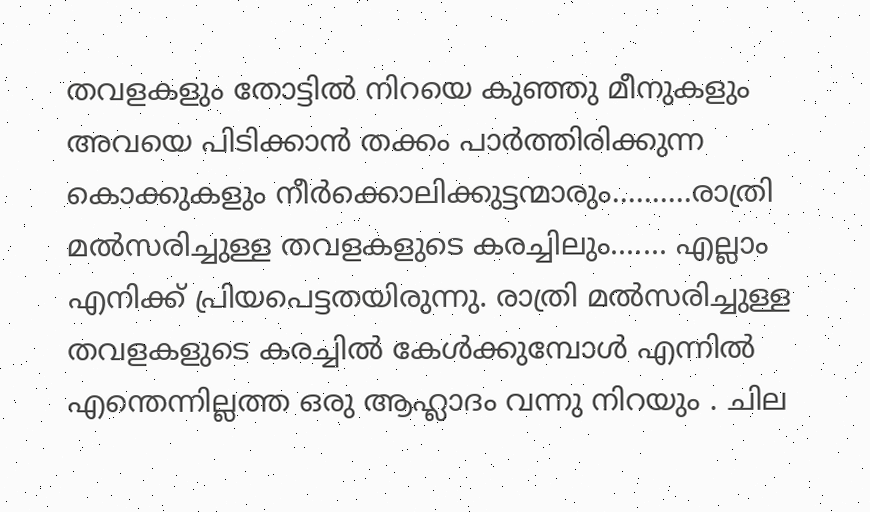തവളകളും തോട്ടില്‍ നിറയെ കുഞ്ഞു മീനുകളും അവയെ പിടിക്കാന്‍ തക്കം പാര്‍ത്തിരിക്കുന്ന കൊക്കുകളും നീര്‍ക്കൊലിക്കുട്ടന്മാരും..........രാത്രി മല്‍സരിച്ചുള്ള തവളകളുടെ കരച്ചിലും....... എല്ലാം എനിക്ക് പ്രിയപെട്ടതയിരുന്നു. രാത്രി മല്‍സരിച്ചുള്ള തവളകളുടെ കരച്ചില്‍ കേള്‍ക്കുമ്പോള്‍ എന്നില്‍ എന്തെന്നില്ലത്ത ഒരു ആഹ്ലാദം വന്നു നിറയും . ചില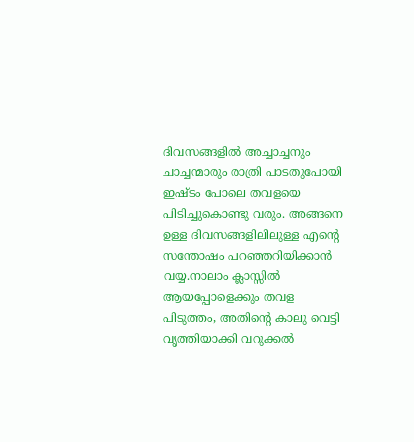ദിവസങ്ങളില്‍ അച്ചാച്ചനും ചാച്ചന്മാരും രാത്രി പാടതുപോയി ഇഷ്ടം പോലെ തവളയെ പിടിച്ചുകൊണ്ടു വരും. അങ്ങനെ ഉള്ള ദിവസങ്ങളിലിലുള്ള എന്റെ സന്തോഷം പറഞ്ഞറിയിക്കാന്‍ വയ്യ.നാലാം ക്ലാസ്സില്‍ ആയപ്പോളെക്കും തവള പിടുത്തം, അതിന്റെ കാലു വെട്ടി വൃത്തിയാക്കി വറുക്കല്‍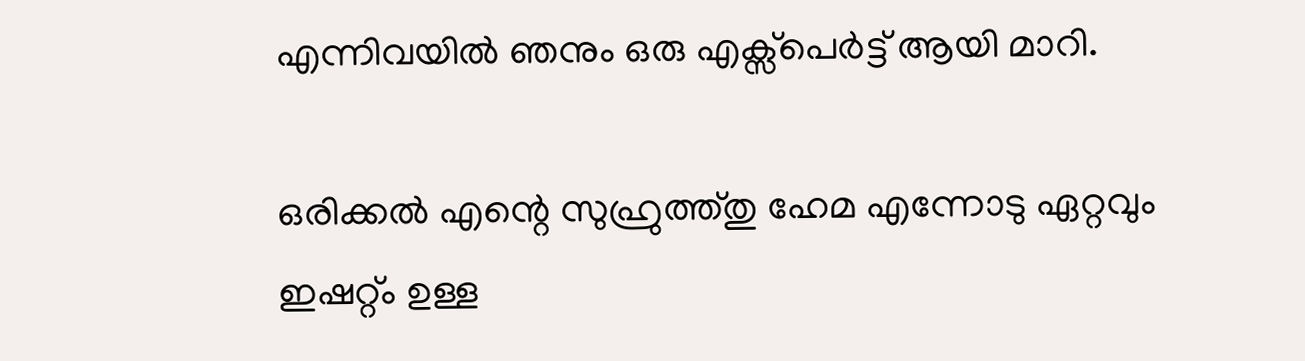എന്നിവയില്‍ ഞനും ഒരു എക്സ്പെര്‍ട്ട് ആയി മാറി.

ഒരിക്കല്‍ എന്റെ സുഹ്രുത്ത്തു ഹേമ എന്നോടു ഏറ്റവും ഇഷറ്റ്ം ഉള്ള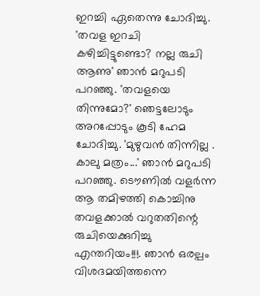ഇറച്ചി ഏതെന്നു ചോദിച്ചു. 'തവള ഇറചി കഴിച്ചിട്ടുണ്ടൊ? നല്ല രുചി ആണു' ഞാൻ മറുപടി പറഞ്ഞു. 'തവളയെ തിന്നുമോ?' ഞെട്ടലോടും അറപ്പോടും കൂടി ഹേമ ചോദിച്ചു. 'മുഴുവന്‍ തിന്നില്ല . കാലു മത്രം...' ഞാന്‍ മറുപടി പറഞ്ഞു. ടൌണില്‍ വളര്‍ന്ന ആ തമിഴത്തി കൊച്ചിനു തവളക്കാല്‍ വറുതതിന്റെ രുചിയെക്കുറിച്ചു എന്തറിയം!!!. ഞാന്‍ ഒരല്പം വിശദമയിത്തന്നെ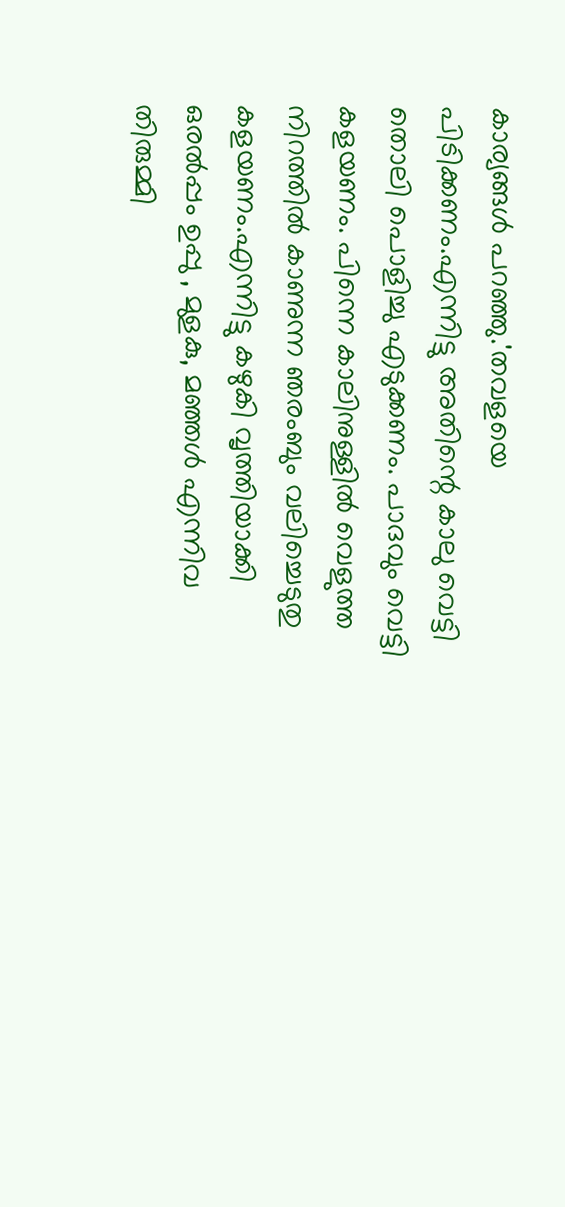കാര്യങ്ങള്‍ പറഞ്ഞു.'തവളയെ പിടിക്കണം.എന്നിട്ടു അതിന്റെ കാലു വെട്ടി തൊലി പൊളിച്ചു എടുക്കണം. പാദവും വെട്ടി കളയണം. പിന്നെ കാലിനുള്ളില്‍ വെളുത്ത നിറത്തില്‍ കാണുന്ന ഞരംബും വലിച്ചെടുതു കളയണം.എന്നിട്ടു കഴുകി വൃത്തിയാക്കി ഒരൽപ്പം ഉപ്പു , മുളകു, മഞ്ഞള്‍ എന്നിവ തിരുമ്മി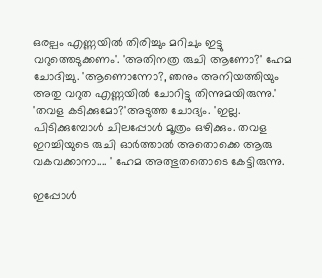ഒരല്പം എണ്ണയില്‍ തിരിച്ചും മറിചും ഇട്ടു വറുത്തെടുക്കണം'. 'അതിനത്ര രുചി ആണോ?' ഹേമ ചോദിച്ചു. 'ആണൊന്നോ?, ഞനും അനിയത്തിയും അതു വറുത എണ്ണയില്‍ ചോറിട്ടു തിന്നുമയിരുന്നു.' 'തവള കടിക്കുമോ?'അടുത്ത ചോദ്യം. 'ഇല്ല. പിടിക്കുമ്പോള്‍ ചിലപ്പോള്‍ മൂത്രം ഒഴിക്കും. തവള ഇറച്ചിയുടെ രുചി ഓര്‍ത്താല്‍ അതൊക്കെ ആരു വകവക്കാനാ.... ' ഹേമ അത്ഭുതതൊടെ കേട്ടിരുന്നു.

ഇപ്പോള്‍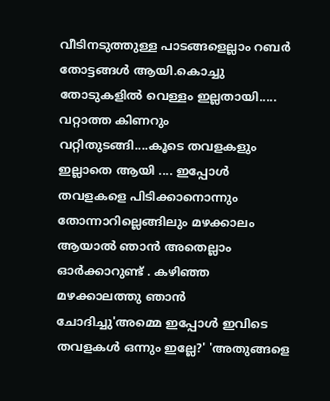വീടിനടുത്തുള്ള പാടങ്ങളെല്ലാം റബര്‍ തോട്ടങ്ങള്‍ ആയി.കൊച്ചു തോടുകളില്‍ വെള്ളം ഇല്ലതായി..... വറ്റാത്ത കിണറും വറ്റിതുടങ്ങി....കൂടെ തവളകളും ഇല്ലാതെ ആയി .... ഇപ്പോള്‍ തവളകളെ പിടിക്കാനൊന്നും തോന്നാറില്ലെങ്ങിലും മഴക്കാലം ആയാല്‍ ഞാന്‍ അതെല്ലാം ഓര്‍ക്കാറുണ്ട് . കഴിഞ്ഞ മഴക്കാലത്തു ഞാന്‍ ചോദിച്ചു'അമ്മെ ഇപ്പോള്‍ ഇവിടെ തവളകള്‍ ഒന്നും ഇല്ലേ?' 'അതുങ്ങളെ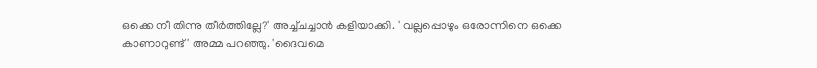ഒക്കെ നീ തിന്നു തീര്‍ത്തില്ലേ?' അച്ച്ചച്ചാന്‍ കളിയാക്കി. ' വല്ലപ്പൊഴും ഒരോന്നിനെ ഒക്കെ കാണാറുണ്ട് ' അമ്മ പറഞ്ഞു. 'ദൈവമെ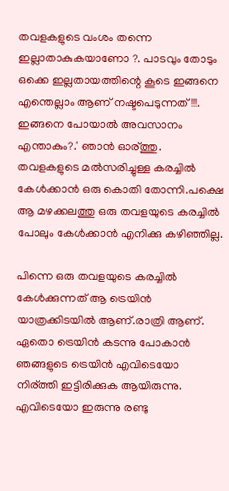തവളകളുടെ വംശം തന്നെ ഇല്ലാതാകുകയാണോ ?. പാടവും തോടും ഒക്കെ ഇല്ലതായത്തിന്റെ കൂടെ ഇങ്ങനെ എന്തെല്ലാം ആണ് നഷ്ടപെടുന്നത്!!!. ഇങ്ങനെ പോയാല്‍ അവസാനം എന്താകും?.' ഞാന്‍ ഓര്ത്തു. തവളകളുടെ മല്‍സരിച്ചുള്ള കരച്ചില്‍ കേള്‍ക്കാന്‍ ഒരു കൊതി തോന്നി.പക്ഷെ ആ മഴക്കലത്തു ഒരു തവളയുടെ കരച്ചില്‍ പോലും കേള്‍ക്കാന്‍ എനിക്കു കഴിഞ്ഞില്ല.

പിന്നെ ഒരു തവളയുടെ കരച്ചില്‍ കേള്‍ക്കുന്നത് ആ ട്രെയിന്‍ യാത്രക്കിടയില്‍ ആണ്.രാത്രി ആണ്. ഏതൊ ട്രെയിന്‍ കടന്നു പോകാന്‍ ഞങ്ങളുടെ ട്രെയിന്‍ എവിടെയോ നിര്ത്തി ഇട്ടിരിക്കുക ആയിരുന്നു. എവിടെയോ ഇരുന്നു രണ്ടു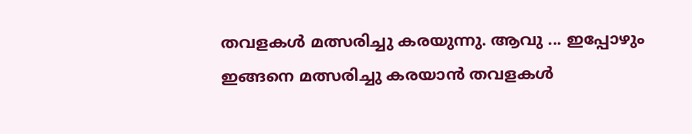തവളകള്‍ മത്സരിച്ചു കരയുന്നു. ആവു ... ഇപ്പോഴും ഇങ്ങനെ മത്സരിച്ചു കരയാന്‍ തവളകള്‍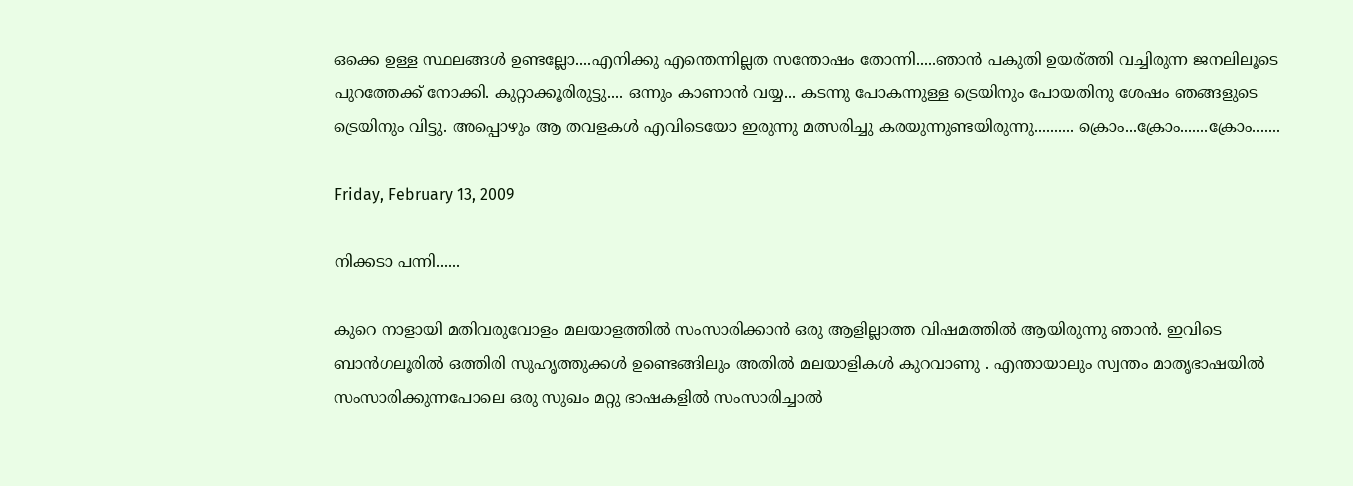ഒക്കെ ഉള്ള സ്ഥലങ്ങള്‍ ഉണ്ടല്ലോ....എനിക്കു എന്തെന്നില്ലത സന്തോഷം തോന്നി.....ഞാന്‍ പകുതി ഉയര്ത്തി വച്ചിരുന്ന ജനലിലൂടെ പുറത്തേക്ക് നോക്കി. കുറ്റാക്കൂരിരുട്ടു.... ഒന്നും കാണാന്‍ വയ്യ... കടന്നു പോകന്നുള്ള ട്രെയിനും പോയതിനു ശേഷം ഞങ്ങളുടെ ട്രെയിനും വിട്ടു. അപ്പൊഴും ആ തവളകള്‍ എവിടെയോ ഇരുന്നു മത്സരിച്ചു കരയുന്നുണ്ടയിരുന്നു.......... ക്രൊം...ക്രോം.......ക്രോം.......

Friday, February 13, 2009

നിക്കടാ പന്നി......

കുറെ നാളായി മതിവരുവോളം മലയാളത്തില്‍ സംസാരിക്കാന്‍ ഒരു ആളില്ലാത്ത വിഷമത്തില്‍ ആയിരുന്നു ഞാന്‍. ഇവിടെ ബാന്‍ഗലൂരില്‍ ഒത്തിരി സുഹൃത്തുക്കള്‍ ഉണ്ടെങ്ങിലും അതില്‍ മലയാളികള്‍ കുറവാണു . എന്തായാലും സ്വന്തം മാതൃഭാഷയില്‍ സംസാരിക്കുന്നപോലെ ഒരു സുഖം മറ്റു ഭാഷകളില്‍ സംസാരിച്ചാല്‍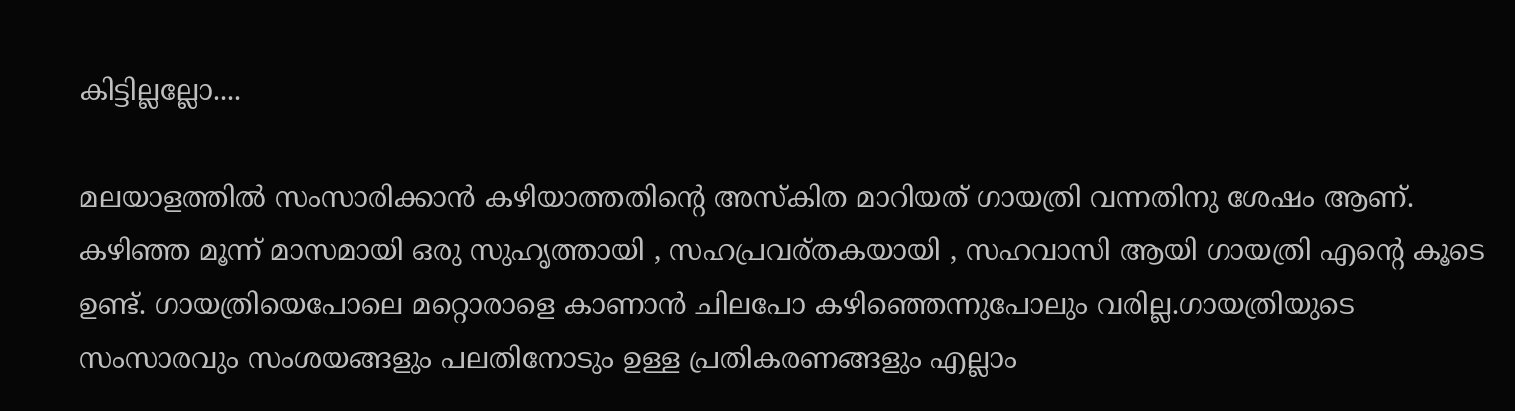കിട്ടില്ലല്ലോ....

മലയാളത്തില്‍ സംസാരിക്കാന്‍ കഴിയാത്തതിന്റെ അസ്കിത മാറിയത് ഗായത്രി വന്നതിനു ശേഷം ആണ്. കഴിഞ്ഞ മൂന്ന് മാസമായി ഒരു സുഹൃത്തായി , സഹപ്രവര്തകയായി , സഹവാസി ആയി ഗായത്രി എന്റെ കൂടെ ഉണ്ട്. ഗായത്രിയെപോലെ മറ്റൊരാളെ കാണാന്‍ ചിലപോ കഴിഞ്ഞെന്നുപോലും വരില്ല.ഗായത്രിയുടെ സംസാരവും സംശയങ്ങളും പലതിനോടും ഉള്ള പ്രതികരണങ്ങളും എല്ലാം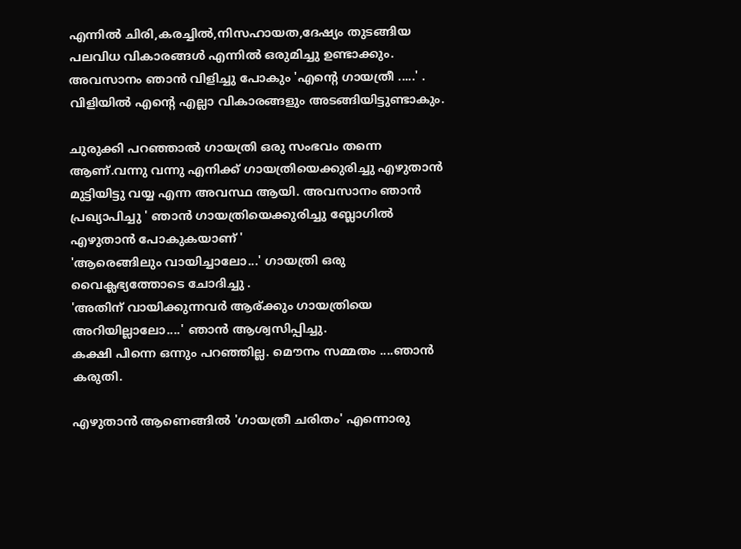എന്നില്‍ ചിരി,കരച്ചില്‍,നിസഹായത,ദേഷ്യം തുടങ്ങിയ പലവിധ വികാരങ്ങള്‍ എന്നില്‍ ഒരുമിച്ചു ഉണ്ടാക്കും. അവസാനം ഞാന്‍ വിളിച്ചു പോകും 'എന്റെ ഗായത്രീ .....' . വിളിയില്‍ എന്റെ എല്ലാ വികാരങ്ങളും അടങ്ങിയിട്ടുണ്ടാകും.

ചുരുക്കി പറഞ്ഞാല്‍ ഗായത്രി ഒരു സംഭവം തന്നെ ആണ്.വന്നു വന്നു എനിക്ക് ഗായത്രിയെക്കുരിച്ചു എഴുതാന്‍ മുട്ടിയിട്ടു വയ്യ എന്ന അവസ്ഥ ആയി. അവസാനം ഞാന്‍ പ്രഖ്യാപിച്ചു ' ഞാന്‍ ഗായത്രിയെക്കുരിച്ചു ബ്ലോഗില്‍ എഴുതാന്‍ പോകുകയാണ് '
'ആരെങ്ങിലും വായിച്ചാലോ...' ഗായത്രി ഒരു വൈക്ലഭ്യത്തോടെ ചോദിച്ചു .
'അതിന് വായിക്കുന്നവര്‍ ആര്ക്കും ഗായത്രിയെ അറിയില്ലാലോ....' ഞാന്‍ ആശ്വസിപ്പിച്ചു.
കക്ഷി പിന്നെ ഒന്നും പറഞ്ഞില്ല. മൌനം സമ്മതം ....ഞാന്‍ കരുതി.

എഴുതാന്‍ ആണെങ്ങില്‍ 'ഗായത്രീ ചരിതം' എന്നൊരു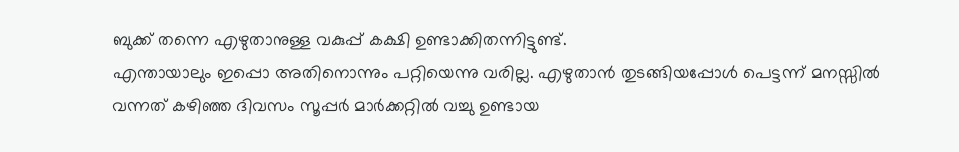ബുക്ക് തന്നെ എഴുതാനുള്ള വകുപ്പ് കക്ഷി ഉണ്ടാക്കിതന്നിട്ടുണ്ട്.
എന്തായാലും ഇപ്പൊ അതിനൊന്നും പറ്റിയെന്നു വരില്ല. എഴുതാന്‍ തുടങ്ങിയപ്പോള്‍ പെട്ടന്ന് മനസ്സില്‍ വന്നത് കഴിഞ്ഞ ദിവസം സൂപ്പര്‍ മാര്‍ക്കറ്റില്‍ വച്ചു ഉണ്ടായ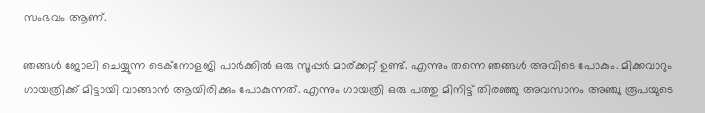സംഭവം ആണ്.

ഞങ്ങള്‍ ജോലി ചെയ്യുന്ന ടെക്നോളജി പാര്‍ക്കില്‍ ഒരു സൂപ്പര്‍ മാര്ക്കറ്റ് ഉണ്ട്. എന്നും തന്നെ ഞങ്ങള്‍ അവിടെ പോകും. മിക്കവാറും ഗായത്രിക്ക് മിട്ടായി വാങ്ങാന്‍ ആയിരിക്കും പോകുന്നത്. എന്നും ഗായത്രി ഒരു പത്തു മിനിട്ട് തിരഞ്ഞു അവസാനം അഞ്ചു രൂപയുടെ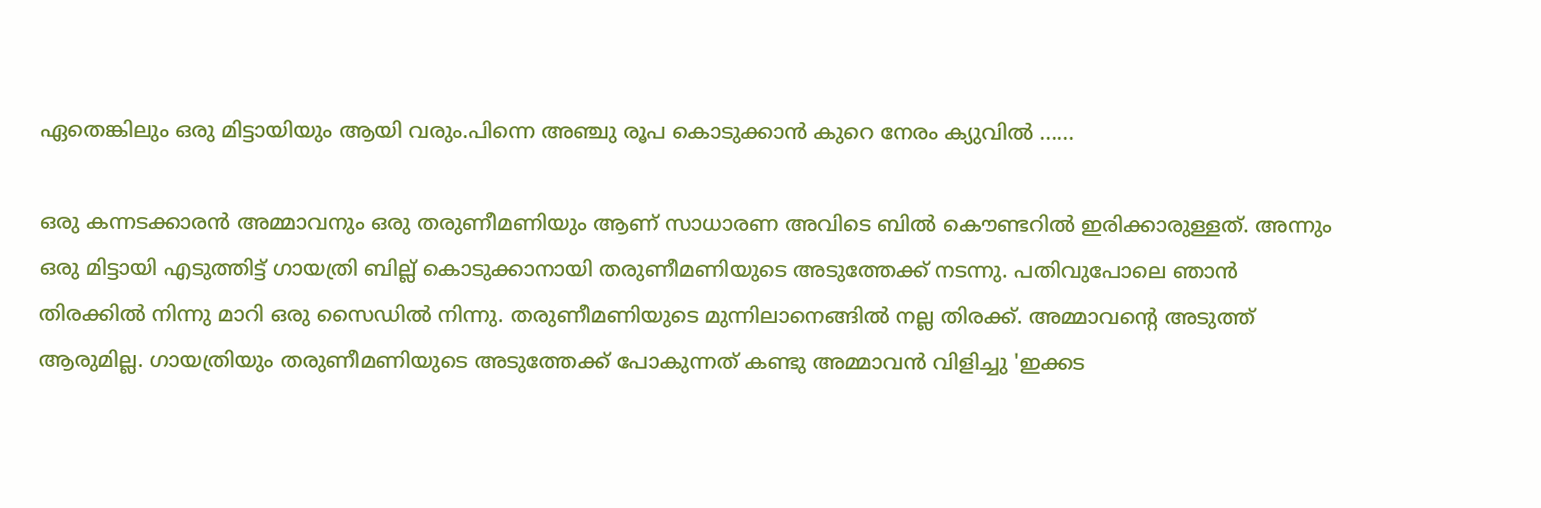ഏതെങ്കിലും ഒരു മിട്ടായിയും ആയി വരും.പിന്നെ അഞ്ചു രൂപ കൊടുക്കാന്‍ കുറെ നേരം ക്യുവില്‍ ......

ഒരു കന്നടക്കാരന്‍ അമ്മാവനും ഒരു തരുണീമണിയും ആണ് സാധാരണ അവിടെ ബില്‍ കൌണ്ടറില്‍ ഇരിക്കാരുള്ളത്. അന്നും ഒരു മിട്ടായി എടുത്തിട്ട് ഗായത്രി ബില്ല് കൊടുക്കാനായി തരുണീമണിയുടെ അടുത്തേക്ക് നടന്നു. പതിവുപോലെ ഞാന്‍ തിരക്കില്‍ നിന്നു മാറി ഒരു സൈഡില്‍ നിന്നു. തരുണീമണിയുടെ മുന്നിലാനെങ്ങില്‍ നല്ല തിരക്ക്. അമ്മാവന്റെ അടുത്ത് ആരുമില്ല. ഗായത്രിയും തരുണീമണിയുടെ അടുത്തേക്ക് പോകുന്നത് കണ്ടു അമ്മാവന്‍ വിളിച്ചു 'ഇക്കട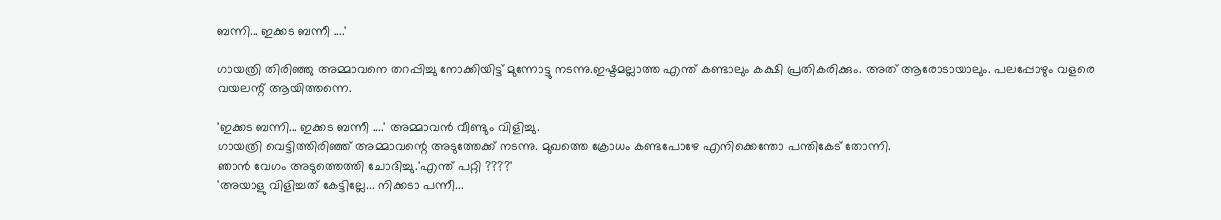ബന്നി... ഇക്കട ബന്നീ ....'

ഗായത്രി തിരിഞ്ഞു അമ്മാവനെ തറപ്പിച്ചു നോക്കിയിട്ട് മുന്നോട്ടു നടന്നു.ഇഷ്ടമല്ലാത്ത എന്ത് കണ്ടാലും കക്ഷി പ്രതികരിക്കും. അത് ആരോടായാലും. പലപ്പോഴും വളരെ വയലന്റ് ആയിത്തന്നെ.

'ഇക്കട ബന്നി... ഇക്കട ബന്നീ ....' അമ്മാവന്‍ വീണ്ടും വിളിച്ചു.
ഗായത്രി വെട്ടിത്തിരിഞ്ഞ് അമ്മാവന്റെ അടുത്തേക്ക് നടന്നു. മുഖത്തെ ക്രോധം കണ്ടപോഴേ എനിക്കെന്തോ പന്തികേട്‌ തോന്നി.
ഞാന്‍ വേഗം അടുത്തെത്തി ചോദിച്ചു.'എന്ത് പറ്റി ????'
'അയാളു വിളിച്ചത് കേട്ടില്ലേ... നിക്കടാ പന്നീ...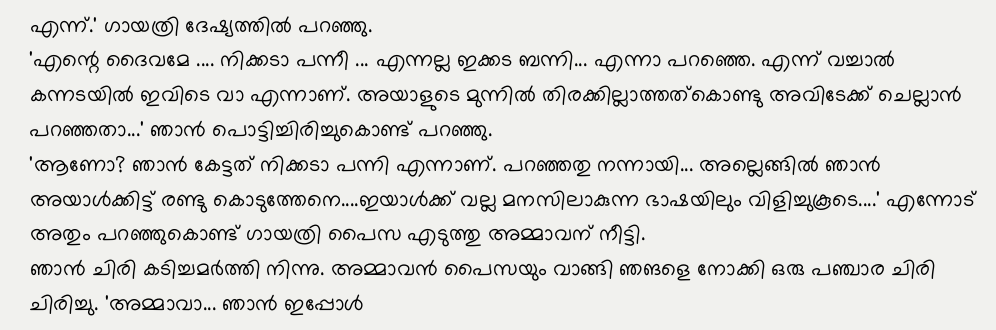എന്ന്.' ഗായത്രി ദേഷ്യത്തില്‍ പറഞ്ഞു.
'എന്റെ ദൈവമേ .... നിക്കടാ പന്നീ ... എന്നല്ല ഇക്കട ബന്നി... എന്നാ പറഞ്ഞെ. എന്ന് വച്ചാല്‍ കന്നടയില്‍ ഇവിടെ വാ എന്നാണ്. അയാളുടെ മുന്നില്‍ തിരക്കില്ലാത്തത്‌കൊണ്ടു അവിടേക്ക് ചെല്ലാന്‍ പറഞ്ഞതാ...' ഞാന്‍ പൊട്ടിച്ചിരിച്ചുകൊണ്ട് പറഞ്ഞു.
'ആണോ? ഞാന്‍ കേട്ടത് നിക്കടാ പന്നി എന്നാണ്. പറഞ്ഞതു നന്നായി... അല്ലെങ്ങില്‍ ഞാന്‍ അയാള്‍ക്കിട്ട്‌ രണ്ടു കൊടുത്തേനെ....ഇയാള്‍ക്ക് വല്ല മനസിലാകുന്ന ഭാഷയിലും വിളിച്ചുകൂടെ....' എന്നോട് അതും പറഞ്ഞുകൊണ്ട് ഗായത്രി പൈസ എടുത്തു അമ്മാവന് നീട്ടി.
ഞാന്‍ ചിരി കടിച്ചമര്‍ത്തി നിന്നു. അമ്മാവന്‍ പൈസയും വാങ്ങി ഞങളെ നോക്കി ഒരു പഞ്ചാര ചിരി ചിരിച്ചു. 'അമ്മാവാ... ഞാന്‍ ഇപ്പോള്‍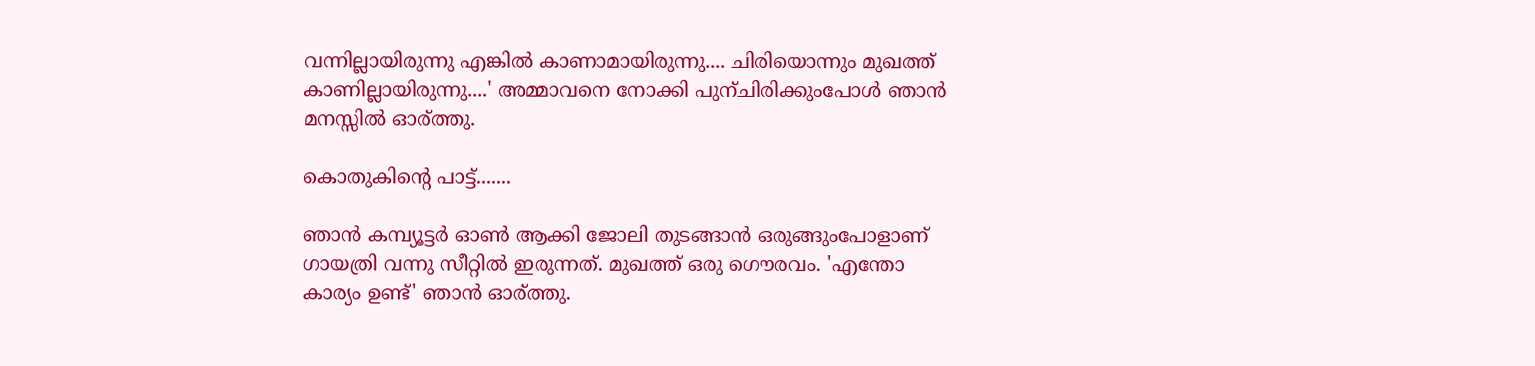വന്നില്ലായിരുന്നു എങ്കില്‍ കാണാമായിരുന്നു.... ചിരിയൊന്നും മുഖത്ത് കാണില്ലായിരുന്നു....' അമ്മാവനെ നോക്കി പുന്ചിരിക്കുംപോള്‍ ഞാന്‍ മനസ്സില്‍ ഓര്ത്തു.

കൊതുകിന്റെ പാട്ട്‌.......

ഞാന്‍ കമ്പ്യൂട്ടര്‍ ഓണ്‍ ആക്കി ജോലി തുടങ്ങാന്‍ ഒരുങ്ങുംപോളാണ് ഗായത്രി വന്നു സീറ്റില്‍ ഇരുന്നത്. മുഖത്ത് ഒരു ഗൌരവം. 'എന്തോ കാര്യം ഉണ്ട്' ഞാന്‍ ഓര്ത്തു.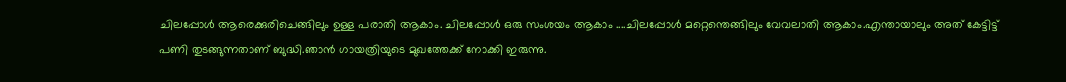ചിലപ്പോള്‍ ആരെക്കുരിചെങ്ങിലും ഉള്ള പരാതി ആകാം. ചിലപ്പോള്‍ ഒരു സംശയം ആകാം ....ചിലപ്പോള്‍ മറ്റെന്തെങ്ങിലും വേവലാതി ആകാം.എന്തായാലും അത് കേട്ടിട്ട് പണി തുടങ്ങുന്നതാണ് ബുദ്ധി.ഞാന്‍ ഗായത്രിയുടെ മുഖത്തേക്ക് നോക്കി ഇരുന്നു.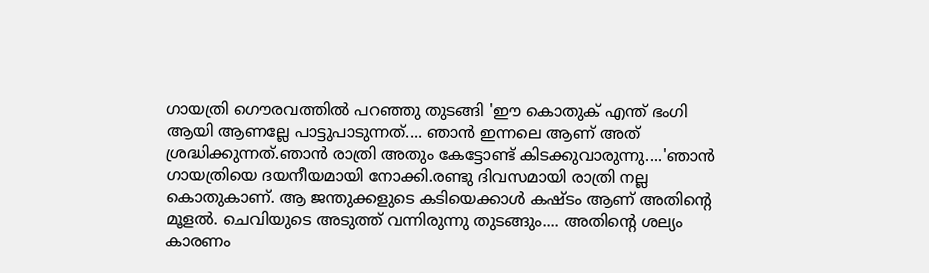ഗായത്രി ഗൌരവത്തില്‍ പറഞ്ഞു തുടങ്ങി 'ഈ കൊതുക് എന്ത് ഭംഗി ആയി ആണല്ലേ പാട്ടുപാടുന്നത്.... ഞാന്‍ ഇന്നലെ ആണ് അത് ശ്രദ്ധിക്കുന്നത്.ഞാന്‍ രാത്രി അതും കേട്ടോണ്ട്‌ കിടക്കുവാരുന്നു....'ഞാന്‍ ഗായത്രിയെ ദയനീയമായി നോക്കി.രണ്ടു ദിവസമായി രാത്രി നല്ല കൊതുകാണ്. ആ ജന്തുക്കളുടെ കടിയെക്കാള്‍ കഷ്ടം ആണ് അതിന്റെ മൂളല്‍. ചെവിയുടെ അടുത്ത് വന്നിരുന്നു തുടങ്ങും.... അതിന്റെ ശല്യം കാരണം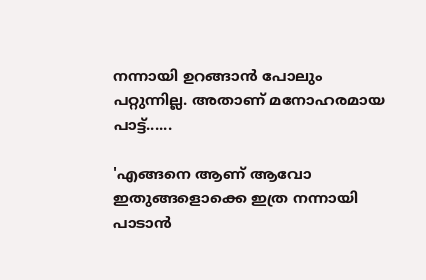നന്നായി ഉറങ്ങാന്‍ പോലും പറ്റുന്നില്ല. അതാണ് മനോഹരമായ പാട്ട്‌......

'എങ്ങനെ ആണ് ആവോ ഇതുങ്ങളൊക്കെ ഇത്ര നന്നായി പാടാന്‍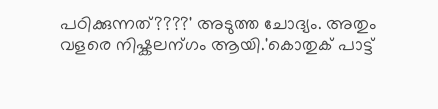പഠിക്കുന്നത്????' അടുത്ത ചോദ്യം. അതും വളരെ നിഷ്കലന്ഗം ആയി.'കൊതുക് പാട്ട്‌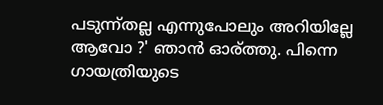പടുന്ന്തല്ല എന്നുപോലും അറിയില്ലേ ആവോ ?' ഞാന്‍ ഓര്ത്തു. പിന്നെ ഗായത്രിയുടെ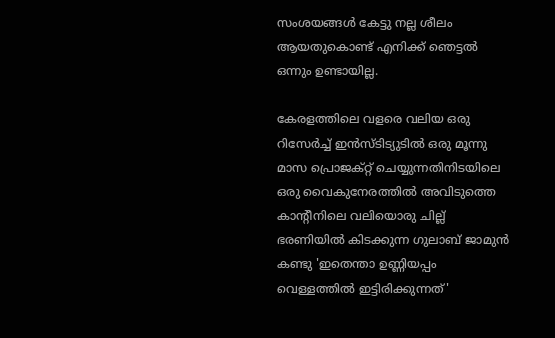സംശയങ്ങള്‍ കേട്ടു നല്ല ശീലം ആയതുകൊണ്ട് എനിക്ക് ഞെട്ടല്‍ ഒന്നും ഉണ്ടായില്ല.

കേരളത്തിലെ വളരെ വലിയ ഒരു റിസേര്‍ച്ച് ഇന്‍സ്ടിട്യുടില്‍ ഒരു മൂന്നു മാസ പ്രൊജക്റ്റ്‌ ചെയ്യുന്നതിനിടയിലെ ഒരു വൈകുനേരത്തില്‍ അവിടുത്തെ കാന്റീനിലെ വലിയൊരു ചില്ല് ഭരണിയില്‍ കിടക്കുന്ന ഗുലാബ് ജാമുന്‍ കണ്ടു 'ഇതെന്താ ഉണ്ണിയപ്പം വെള്ളത്തില്‍ ഇട്ടിരിക്കുന്നത്'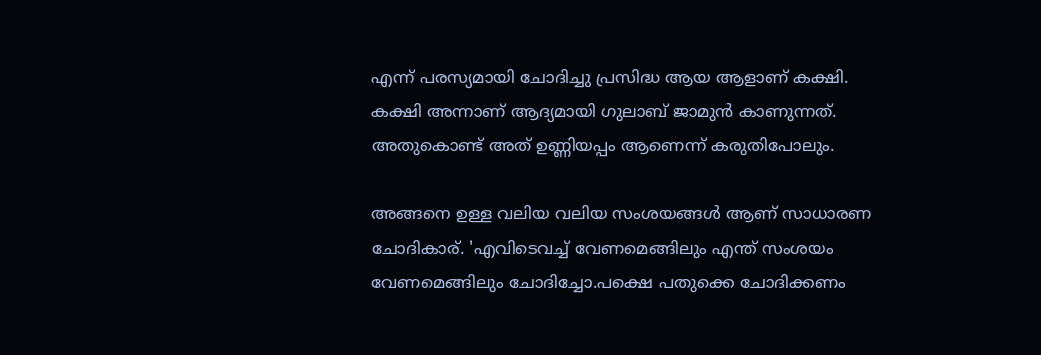എന്ന് പരസ്യമായി ചോദിച്ചു പ്രസിദ്ധ ആയ ആളാണ് കക്ഷി.
കക്ഷി അന്നാണ് ആദ്യമായി ഗുലാബ് ജാമുന്‍ കാണുന്നത്. അതുകൊണ്ട് അത് ഉണ്ണിയപ്പം ആണെന്ന് കരുതിപോലും.

അങ്ങനെ ഉള്ള വലിയ വലിയ സംശയങ്ങള്‍ ആണ് സാധാരണ ചോദികാര്. 'എവിടെവച്ച്‌ വേണമെങ്ങിലും എന്ത് സംശയം വേണമെങ്ങിലും ചോദിച്ചോ.പക്ഷെ പതുക്കെ ചോദിക്കണം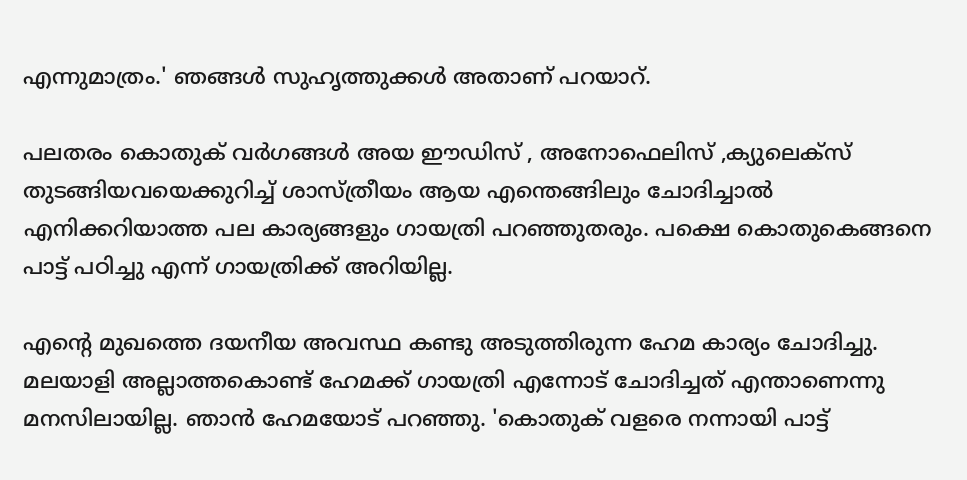എന്നുമാത്രം.' ഞങ്ങള്‍ സുഹൃത്തുക്കള്‍ അതാണ് പറയാറ്.

പലതരം കൊതുക് വര്‍ഗങ്ങള്‍ അയ ഈഡിസ് , അനോഫെലിസ് ,ക്യുലെക്സ് തുടങ്ങിയവയെക്കുറിച്ച് ശാസ്ത്രീയം ആയ എന്തെങ്ങിലും ചോദിച്ചാല്‍ എനിക്കറിയാത്ത പല കാര്യങ്ങളും ഗായത്രി പറഞ്ഞുതരും. പക്ഷെ കൊതുകെങ്ങനെ പാട്ട്‌ പഠിച്ചു എന്ന് ഗായത്രിക്ക് അറിയില്ല.

എന്റെ മുഖത്തെ ദയനീയ അവസ്ഥ കണ്ടു അടുത്തിരുന്ന ഹേമ കാര്യം ചോദിച്ചു. മലയാളി അല്ലാത്തകൊണ്ട് ഹേമക്ക് ഗായത്രി എന്നോട് ചോദിച്ചത് എന്താണെന്നു മനസിലായില്ല. ഞാന്‍ ഹേമയോട് പറഞ്ഞു. 'കൊതുക് വളരെ നന്നായി പാട്ട്‌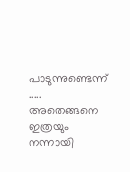പാടുന്നുണ്ടെന്ന് ..... അതെങ്ങനെ ഇത്രയും നന്നായി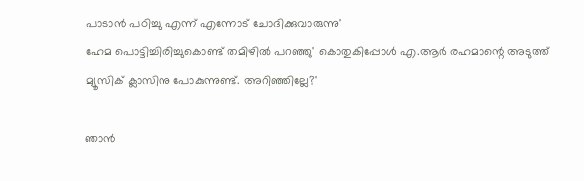പാടാന്‍ പഠിച്ചു എന്ന് എന്നോട് ചോദിക്കുവാരുന്നു'
ഹേമ പൊട്ടിച്ചിരിച്ചുകൊണ്ട് തമിഴില്‍ പറഞ്ഞു' കൊതുകിപ്പോള്‍ എ.ആര്‍ രഹമാന്റെ അടുത്ത് മ്യൂസിക് ക്ലാസിനു പോകുന്നുണ്ട്. അറിഞ്ഞില്ലേ?'

ഞാന്‍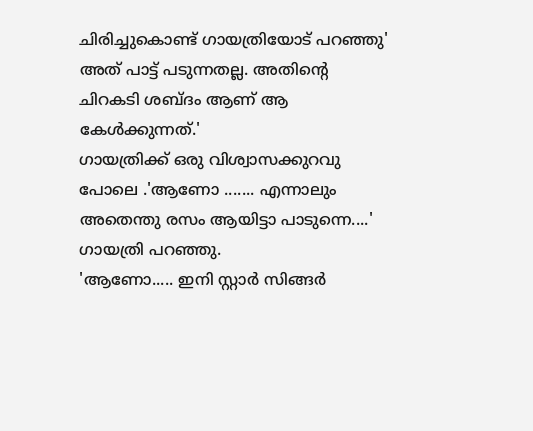ചിരിച്ചുകൊണ്ട് ഗായത്രിയോട് പറഞ്ഞു' അത് പാട്ട്‌ പടുന്നതല്ല. അതിന്റെ ചിറകടി ശബ്ദം ആണ് ആ കേള്‍ക്കുന്നത്.'
ഗായത്രിക്ക് ഒരു വിശ്വാസക്കുറവു പോലെ .'ആണോ ....... എന്നാലും അതെന്തു രസം ആയിട്ടാ പാടുന്നെ....' ഗായത്രി പറഞ്ഞു.
'ആണോ..... ഇനി സ്റ്റാര്‍ സിങ്ങര്‍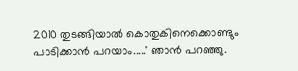2010 തുടങ്ങിയാല്‍ കൊതുകിനെക്കൊണ്ടും പാടിക്കാന്‍ പറയാം.....' ഞാന്‍ പറഞ്ഞു.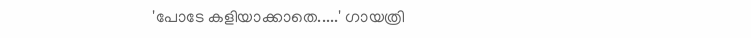'പോടേ കളിയാക്കാതെ.....' ഗായത്രി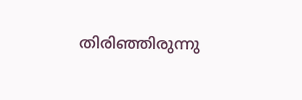തിരിഞ്ഞിരുന്നു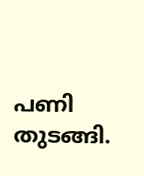പണി തുടങ്ങി.